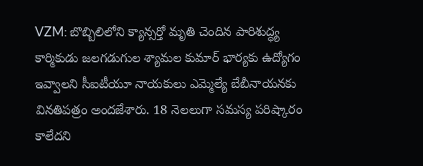VZM: బొబ్బిలిలోని క్యాన్సర్తో మృతి చెందిన పారిశుద్ధ్య కార్మికుడు జలగడుగుల శ్యామల కుమార్ భార్యకు ఉద్యోగం ఇవ్వాలని సీఐటీయూ నాయకులు ఎమ్మెల్యే బేబీనాయనకు వినతిపత్రం అందజేశారు. 18 నెలలుగా సమస్య పరిష్కారం కాలేదని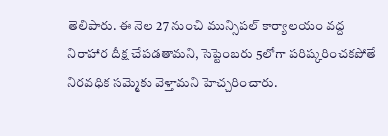తెలిపారు. ఈ నెల 27 నుంచి మున్సిపల్ కార్యాలయం వద్ద నిరాహార దీక్ష చేపడతామని, సెప్టెంబరు 5లోగా పరిష్కరించకపోతే నిరవధిక సమ్మెకు వెళ్తామని హెచ్చరించారు.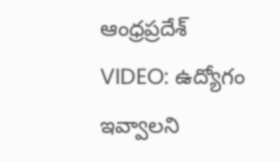ఆంధ్రప్రదేశ్
VIDEO: ఉద్యోగం ఇవ్వాలని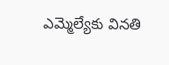ఎమ్మెల్యేకు వినతి